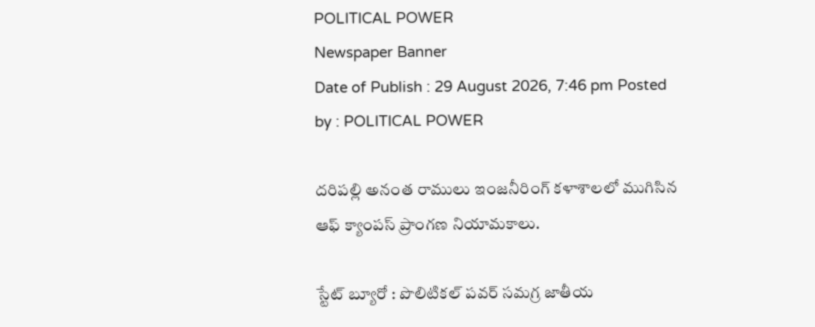POLITICAL POWER
Newspaper Banner
Date of Publish : 29 August 2026, 7:46 pm Posted by : POLITICAL POWER

దరిపల్లి అనంత రాములు ఇంజనీరింగ్ కళాశాలలో ముగిసిన ఆఫ్ క్యాంపస్ ప్రాంగణ నియామకాలు.

స్టేట్ బ్యూరో : పొలిటికల్ పవర్ సమగ్ర జాతీయ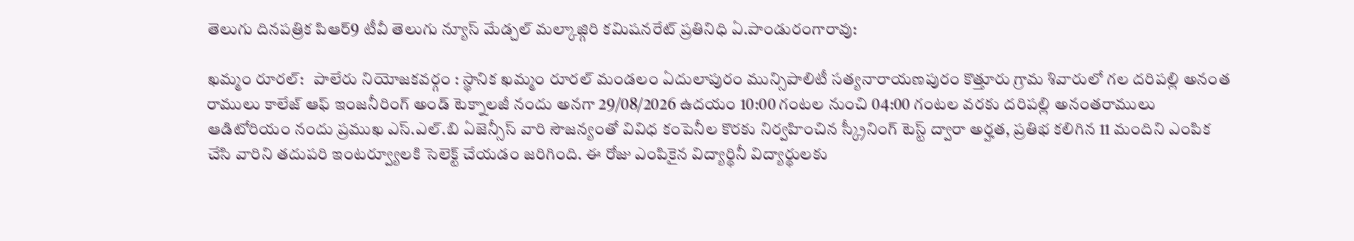తెలుగు దినపత్రిక పిఆర్9 టీవీ తెలుగు న్యూస్ మేడ్చల్ మల్కాజ్గిరి కమిషనరేట్ ప్రతినిధి ఏ.పాండురంగారావు:

ఖమ్మం రూరల్:   పాలేరు నియోజకవర్గం : స్థానిక ఖమ్మం రూరల్ మండలం ఏదులాపురం మున్సిపాలిటీ సత్యనారాయణపురం కొత్తూరు గ్రామ శివారులో గల దరిపల్లి అనంత రాములు కాలేజ్ ఆఫ్ ఇంజనీరింగ్ అండ్ టెక్నాలజీ నందు అనగా 29/08/2026 ఉదయం 10:00 గంటల నుంచి 04:00 గంటల వరకు దరిపల్లి అనంతరాములు ఆడిటోరియం నందు ప్రముఖ ఎస్.ఎల్.బి ఏజెన్సీస్ వారి సౌజన్యంతో వివిధ కంపెనీల కొరకు నిర్వహించిన స్క్రీనింగ్ టెస్ట్ ద్వారా అర్హత, ప్రతిభ కలిగిన 11 మందిని ఎంపిక చేసి వారిని తదుపరి ఇంటర్వ్యూలకి సెలెక్ట్ చేయడం జరిగింది. ఈ రోజు ఎంపికైన విద్యార్థినీ విద్యార్థులకు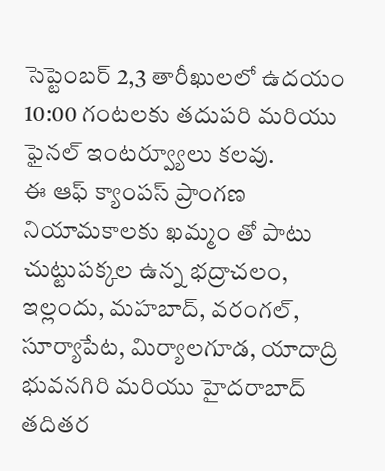సెప్టెంబర్ 2,3 తారీఖులలో ఉదయం 10:00 గంటలకు తదుపరి మరియు ఫైనల్ ఇంటర్వ్యూలు కలవు.                                                                              ఈ ఆఫ్ క్యాంపస్ ప్రాంగణ నియామకాలకు ఖమ్మం తో పాటు చుట్టుపక్కల ఉన్న భద్రాచలం, ఇల్లందు, మహబాద్, వరంగల్, సూర్యాపేట, మిర్యాలగూడ, యాదాద్రి భువనగిరి మరియు హైదరాబాద్ తదితర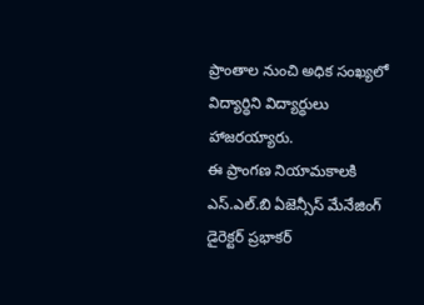ప్రాంతాల నుంచి అధిక సంఖ్యలో విద్యార్థిని విద్యార్థులు హాజరయ్యారు.                                 ఈ ప్రాంగణ నియామకాలకి ఎస్.ఎల్.బి ఏజెన్సీస్ మేనేజింగ్ డైరెక్టర్ ప్రభాకర్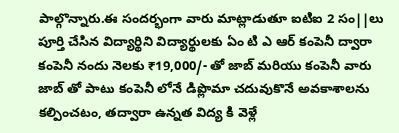పాల్గొన్నారు.ఈ సందర్భంగా వారు మాట్లాడుతూ ఐటిఐ 2 సం||లు పూర్తి చేసిన విద్యార్థిని విద్యార్థులకు ఏం టి ఎ ఆర్ కంపెనీ ద్వారా కంపెనీ నందు నెలకు ₹19,000/- తో జాబ్ మరియు కంపెనీ వారు జాబ్ తో పాటు కంపెనీ లోనే డిప్లొమా చదువుకొనే అవకాశాలను కల్పించటం, తద్వారా ఉన్నత విద్య కి వెళ్లే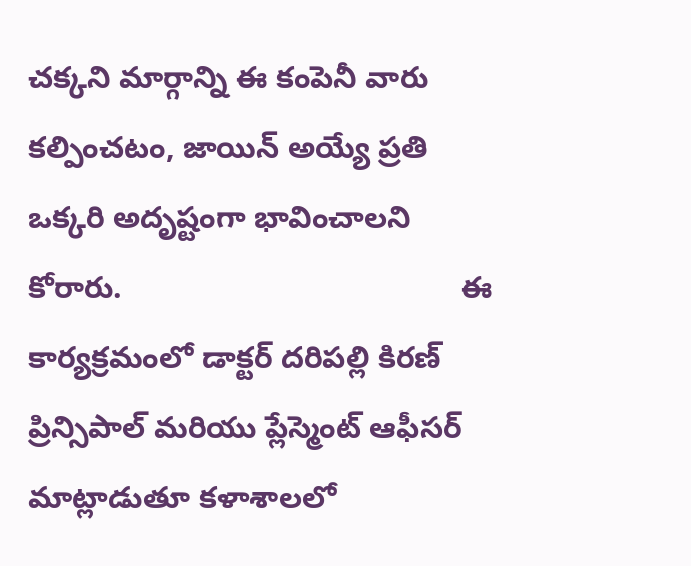చక్కని మార్గాన్ని ఈ కంపెనీ వారు కల్పించటం, జాయిన్ అయ్యే ప్రతి ఒక్కరి అదృష్టంగా భావించాలని కోరారు.                                        ఈ కార్యక్రమంలో డాక్టర్ దరిపల్లి కిరణ్ ప్రిన్సిపాల్ మరియు ప్లేస్మెంట్ ఆఫీసర్ మాట్లాడుతూ కళాశాలలో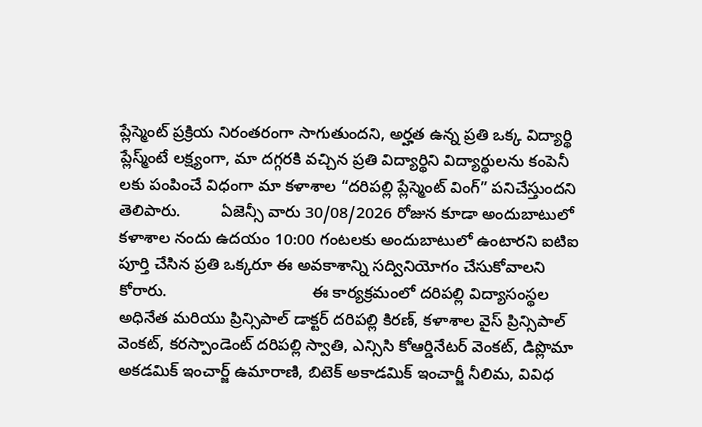ప్లేస్మెంట్ ప్రక్రియ నిరంతరంగా సాగుతుందని, అర్హత ఉన్న ప్రతి ఒక్క విద్యార్థి ప్లేస్మ్ంటే లక్ష్యంగా, మా దగ్గరకి వచ్చిన ప్రతి విద్యార్థిని విద్యార్థులను కంపెనీ లకు పంపించే విధంగా మా కళాశాల “దరిపల్లి ప్లేస్మెంట్ వింగ్” పనిచేస్తుందని తెలిపారు.         ఏజెన్సీ వారు 30/08/2026 రోజున కూడా అందుబాటులో కళాశాల నందు ఉదయం 10:00 గంటలకు అందుబాటులో ఉంటారని ఐటిఐ పూర్తి చేసిన ప్రతి ఒక్కరూ ఈ అవకాశాన్ని సద్వినియోగం చేసుకోవాలని కోరారు.                                ఈ కార్యక్రమంలో దరిపల్లి విద్యాసంస్థల అధినేత మరియు ప్రిన్సిపాల్ డాక్టర్ దరిపల్లి కిరణ్, కళాశాల వైస్ ప్రిన్సిపాల్ వెంకట్, కరస్పాండెంట్ దరిపల్లి స్వాతి, ఎన్సిసి కోఆర్డినేటర్ వెంకట్, డిప్లొమా అకడమిక్ ఇంచార్జ్ ఉమారాణి, బిటెక్ అకాడమిక్ ఇంచార్జీ నీలిమ, వివిధ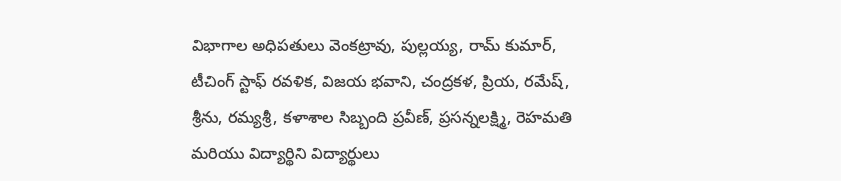విభాగాల అధిపతులు వెంకట్రావు, పుల్లయ్య, రామ్ కుమార్, టీచింగ్ స్టాఫ్ రవళిక, విజయ భవాని, చంద్రకళ, ప్రియ, రమేష్, శ్రీను, రమ్యశ్రీ, కళాశాల సిబ్బంది ప్రవీణ్, ప్రసన్నలక్ష్మి, రెహమతి మరియు విద్యార్థిని విద్యార్థులు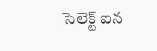సెలెక్ట్ ఐన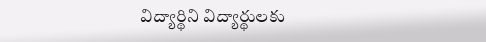విద్యార్థిని విద్యార్థులకు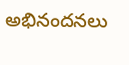అభినందనలు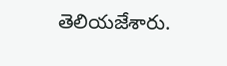తెలియజేశారు.